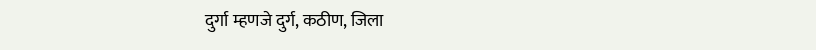दुर्गा म्हणजे दुर्ग, कठीण, जिला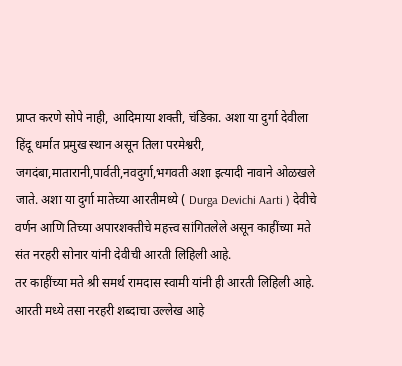प्राप्त करणे सोपे नाही, आदिमाया शक्ती, चंडिका. अशा या दुर्गा देवीला हिंदू धर्मात प्रमुख स्थान असून तिला परमेश्वरी, जगदंबा,मातारानी,पार्वती,नवदुर्गा,भगवती अशा इत्यादी नावाने ओळखले जाते. अशा या दुर्गा मातेच्या आरतीमध्ये ( Durga Devichi Aarti ) देवीचे वर्णन आणि तिच्या अपारशक्तीचे महत्त्व सांगितलेले असून काहींच्या मते संत नरहरी सोनार यांनी देवीची आरती लिहिली आहे.
तर काहींच्या मते श्री समर्थ रामदास स्वामी यांनी ही आरती लिहिली आहे. आरती मध्ये तसा नरहरी शब्दाचा उल्लेख आहे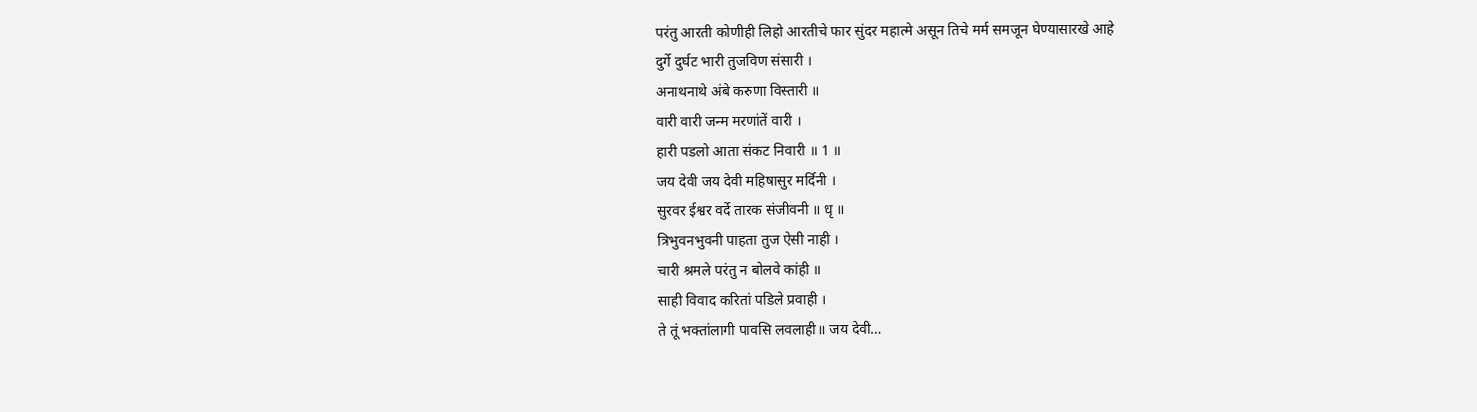परंतु आरती कोणीही लिहो आरतीचे फार सुंदर महात्मे असून तिचे मर्म समजून घेण्यासारखे आहे
दुर्गे दुर्घट भारी तुजविण संसारी ।
अनाथनाथे अंबे करुणा विस्तारी ॥
वारी वारी जन्म मरणांतें वारी ।
हारी पडलो आता संकट निवारी ॥ 1 ॥
जय देवी जय देवी महिषासुर मर्दिनी ।
सुरवर ईश्वर वर्दे तारक संजीवनी ॥ धृ ॥
त्रिभुवनभुवनी पाहता तुज ऐसी नाही ।
चारी श्रमले परंतु न बोलवे कांही ॥
साही विवाद करितां पडिले प्रवाही ।
ते तूं भक्तांलागी पावसि लवलाही॥ जय देवी…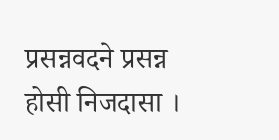प्रसन्नवदने प्रसन्न होसी निजदासा ।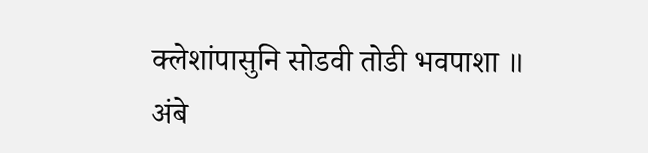क्लेशांपासुनि सोडवी तोडी भवपाशा ॥
अंबे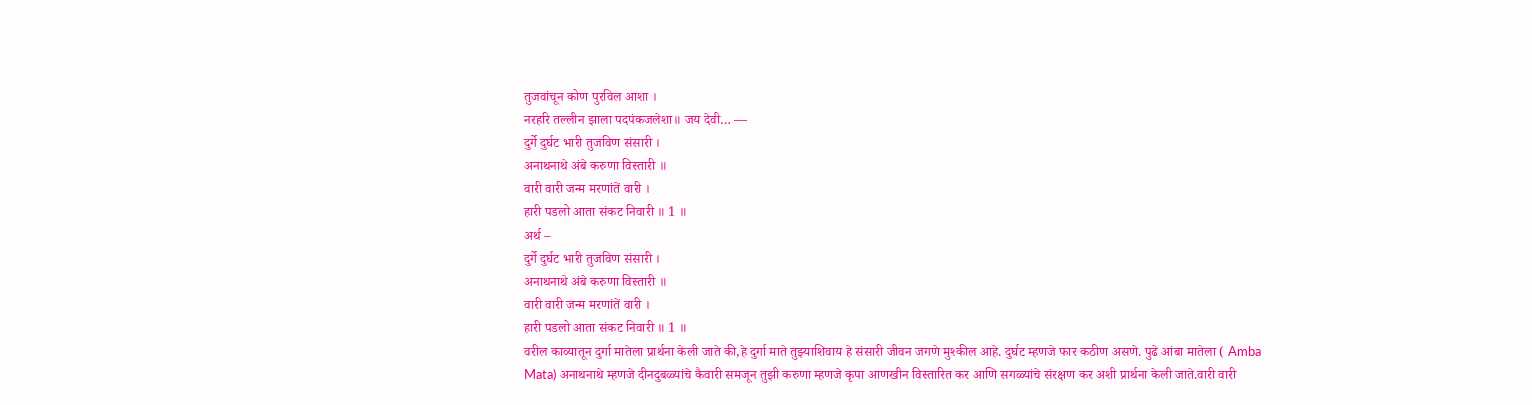तुजवांचून कोण पुरविल आशा ।
नरहरि तल्लीन झाला पदपंकजलेशा॥ जय देवी… —
दुर्गे दुर्घट भारी तुजविण संसारी ।
अनाथनाथे अंबे करुणा विस्तारी ॥
वारी वारी जन्म मरणांतें वारी ।
हारी पडलो आता संकट निवारी ॥ 1 ॥
अर्थ –
दुर्गे दुर्घट भारी तुजविण संसारी ।
अनाथनाथे अंबे करुणा विस्तारी ॥
वारी वारी जन्म मरणांतें वारी ।
हारी पडलो आता संकट निवारी ॥ 1 ॥
वरील काव्यातून दुर्गा मातेला प्रार्थना केली जाते की,हे दुर्गा माते तुझ्याशिवाय हे संसारी जीवन जगणे मुश्कील आहे. दुर्घट म्हणजे फार कठीण असणे. पुढे आंबा मातेला ( Amba Mata) अनाथनाथे म्हणजे दीनदुबळ्यांचे कैवारी समजून तुझी करुणा म्हणजे कृपा आणखीन विस्तारित कर आणि सगळ्यांचे संरक्षण कर अशी प्रार्थना केली जाते.वारी वारी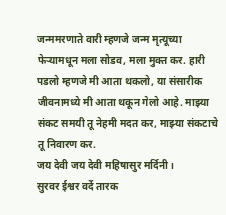जन्ममरणाते वारी म्हणजे जन्म मृत्यूच्या फेऱ्यामधून मला सोडव, मला मुक्त कर. हारी पडलो म्हणजे मी आता थकलो, या संसारीक जीवनामध्ये मी आता थकून गेलो आहे. माझ्या संकट समयी तू नेहमी मदत कर, माझ्या संकटाचे तू निवारण कर.
जय देवी जय देवी महिषासुर मर्दिनी ।
सुरवर ईश्वर वर्दे तारक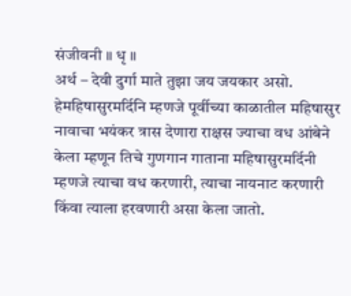संजीवनी ॥ धृ ॥
अर्थ – देवी दुर्गा माते तुझा जय जयकार असो. हेमहिषासुरमर्दिनि म्हणजे पूर्वीच्या काळातील महिषासुर नावाचा भयंकर त्रास देणारा राक्षस ज्याचा वध आंबेने केला म्हणून तिचे गुणगान गाताना महिषासुरमर्दिनी म्हणजे त्याचा वध करणारी, त्याचा नायनाट करणारी किंवा त्याला हरवणारी असा केला जातो.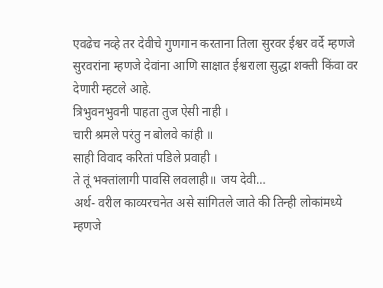एवढेच नव्हे तर देवीचे गुणगान करताना तिला सुरवर ईश्वर वर्दे म्हणजे सुरवरांना म्हणजे देवांना आणि साक्षात ईश्वराला सुद्धा शक्ती किंवा वर देणारी म्हटले आहे.
त्रिभुवनभुवनी पाहता तुज ऐसी नाही ।
चारी श्रमले परंतु न बोलवे कांही ॥
साही विवाद करितां पडिले प्रवाही ।
ते तूं भक्तांलागी पावसि लवलाही॥ जय देवी…
अर्थ- वरील काव्यरचनेत असे सांगितले जाते की तिन्ही लोकांमध्ये म्हणजे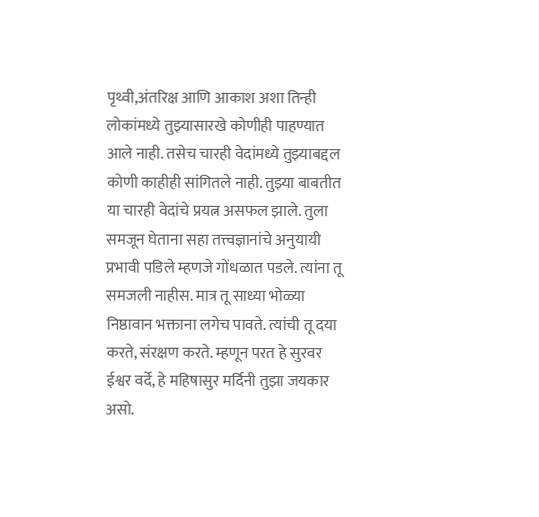पृथ्वी,अंतरिक्ष आणि आकाश अशा तिन्ही लोकांमध्ये तुझ्यासारखे कोणीही पाहण्यात आले नाही. तसेच चारही वेदांमध्ये तुझ्याबद्दल कोणी काहीही सांगितले नाही. तुझ्या बाबतीत या चारही वेदांचे प्रयत्न असफल झाले. तुला समजून घेताना सहा तत्त्वज्ञानांचे अनुयायी प्रभावी पडिले म्हणजे गोंधळात पडले. त्यांना तू समजली नाहीस. मात्र तू साध्या भोळ्या निष्ठावान भक्ताना लगेच पावते. त्यांची तू दया करते, संरक्षण करते. म्हणून परत हे सुरवर ईश्वर वर्दे, हे महिषासुर मर्दिनी तुझा जयकार असो.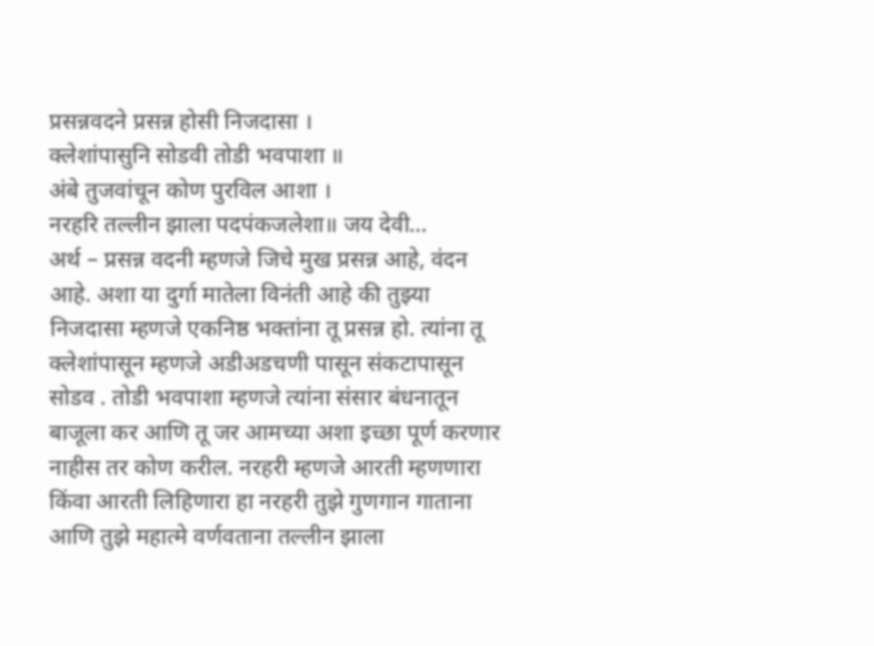प्रसन्नवदने प्रसन्न होसी निजदासा ।
क्लेशांपासुनि सोडवी तोडी भवपाशा ॥
अंबे तुजवांचून कोण पुरविल आशा ।
नरहरि तल्लीन झाला पदपंकजलेशा॥ जय देवी…
अर्थ – प्रसन्न वदनी म्हणजे जिचे मुख प्रसन्न आहे, वंदन आहे. अशा या दुर्गा मातेला विनंती आहे की तुझ्या निजदासा म्हणजे एकनिष्ठ भक्तांना तू प्रसन्न हो. त्यांना तू क्लेशांपासून म्हणजे अडीअडचणी पासून संकटापासून सोडव . तोडी भवपाशा म्हणजे त्यांना संसार बंधनातून बाजूला कर आणि तू जर आमच्या अशा इच्छा पूर्ण करणार नाहीस तर कोण करील. नरहरी म्हणजे आरती म्हणणारा किंवा आरती लिहिणारा हा नरहरी तुझे गुणगान गाताना आणि तुझे महात्मे वर्णवताना तल्लीन झाला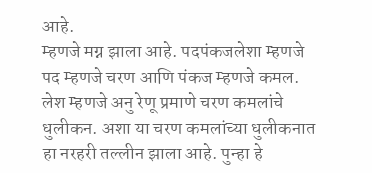आहे.
म्हणजे मग्न झाला आहे. पदपंकजलेशा म्हणजे पद म्हणजे चरण आणि पंकज म्हणजे कमल. लेश म्हणजे अनु रेणू प्रमाणे चरण कमलांचे धुलीकन. अशा या चरण कमलांच्या धुलीकनात हा नरहरी तल्लीन झाला आहे. पुन्हा हे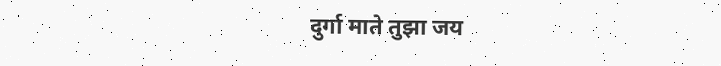दुर्गा माते तुझा जय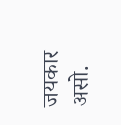जयकार असो.